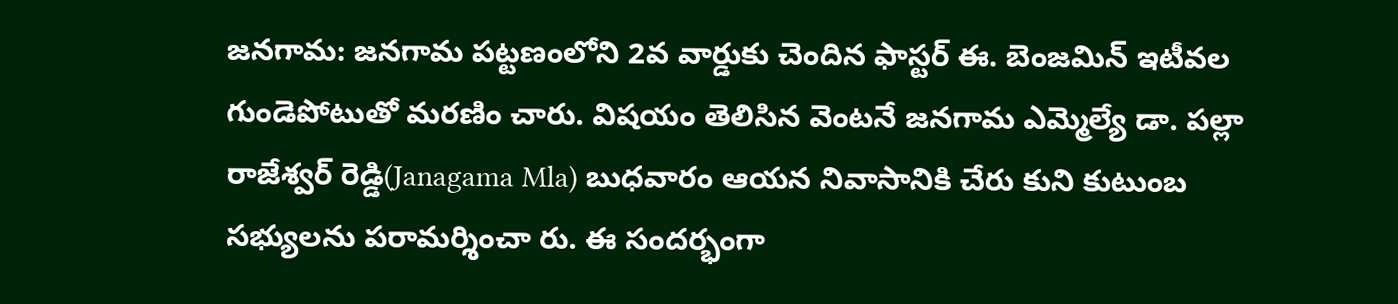జనగామ: జనగామ పట్టణంలోని 2వ వార్డుకు చెందిన ఫాస్టర్ ఈ. బెంజమిన్ ఇటీవల గుండెపోటుతో మరణిం చారు. విషయం తెలిసిన వెంటనే జనగామ ఎమ్మెల్యే డా. పల్లా రాజేశ్వర్ రెడ్డి(Janagama Mla) బుధవారం ఆయన నివాసానికి చేరు కుని కుటుంబ సభ్యులను పరామర్శించా రు. ఈ సందర్భంగా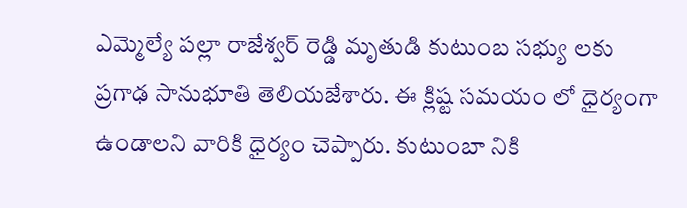ఎమ్మెల్యే పల్లా రాజేశ్వర్ రెడ్డి మృతుడి కుటుంబ సభ్యు లకు ప్రగాఢ సానుభూతి తెలియజేశారు. ఈ క్లిష్ట సమయం లో ధైర్యంగా ఉండాలని వారికి ధైర్యం చెప్పారు. కుటుంబా నికి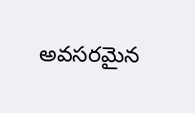అవసరమైన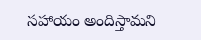సహాయం అందిస్తామని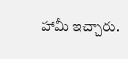హామీ ఇచ్చారు.